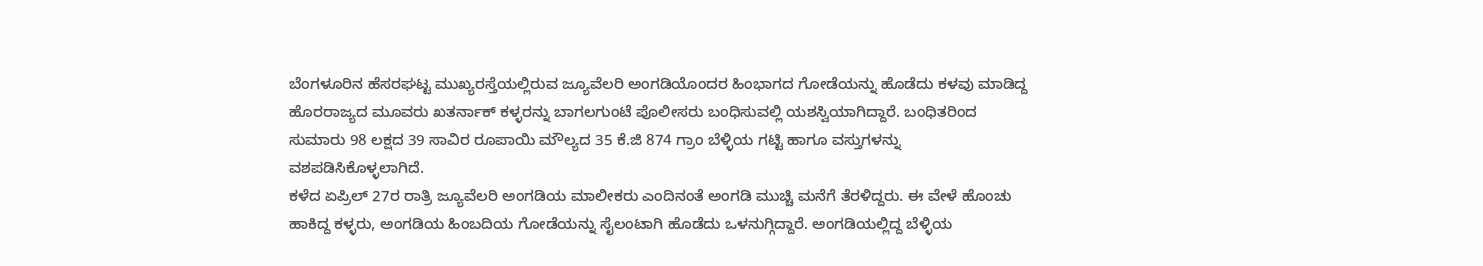ಬೆಂಗಳೂರಿನ ಹೆಸರಘಟ್ಟ ಮುಖ್ಯರಸ್ತೆಯಲ್ಲಿರುವ ಜ್ಯೂವೆಲರಿ ಅಂಗಡಿಯೊಂದರ ಹಿಂಭಾಗದ ಗೋಡೆಯನ್ನು ಹೊಡೆದು ಕಳವು ಮಾಡಿದ್ದ ಹೊರರಾಜ್ಯದ ಮೂವರು ಖತರ್ನಾಕ್ ಕಳ್ಳರನ್ನು ಬಾಗಲಗುಂಟೆ ಪೊಲೀಸರು ಬಂಧಿಸುವಲ್ಲಿ ಯಶಸ್ವಿಯಾಗಿದ್ದಾರೆ. ಬಂಧಿತರಿಂದ ಸುಮಾರು 98 ಲಕ್ಷದ 39 ಸಾವಿರ ರೂಪಾಯಿ ಮೌಲ್ಯದ 35 ಕೆ.ಜಿ 874 ಗ್ರಾಂ ಬೆಳ್ಳಿಯ ಗಟ್ಟಿ ಹಾಗೂ ವಸ್ತುಗಳನ್ನು ವಶಪಡಿಸಿಕೊಳ್ಳಲಾಗಿದೆ.
ಕಳೆದ ಏಪ್ರಿಲ್ 27ರ ರಾತ್ರಿ ಜ್ಯೂವೆಲರಿ ಅಂಗಡಿಯ ಮಾಲೀಕರು ಎಂದಿನಂತೆ ಅಂಗಡಿ ಮುಚ್ಚಿ ಮನೆಗೆ ತೆರಳಿದ್ದರು. ಈ ವೇಳೆ ಹೊಂಚು ಹಾಕಿದ್ದ ಕಳ್ಳರು, ಅಂಗಡಿಯ ಹಿಂಬದಿಯ ಗೋಡೆಯನ್ನು ಸೈಲಂಟಾಗಿ ಹೊಡೆದು ಒಳನುಗ್ಗಿದ್ದಾರೆ. ಅಂಗಡಿಯಲ್ಲಿದ್ದ ಬೆಳ್ಳಿಯ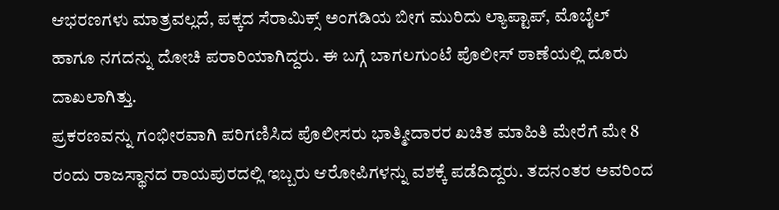ಆಭರಣಗಳು ಮಾತ್ರವಲ್ಲದೆ, ಪಕ್ಕದ ಸೆರಾಮಿಕ್ಸ್ ಅಂಗಡಿಯ ಬೀಗ ಮುರಿದು ಲ್ಯಾಪ್ಟಾಪ್, ಮೊಬೈಲ್ ಹಾಗೂ ನಗದನ್ನು ದೋಚಿ ಪರಾರಿಯಾಗಿದ್ದರು. ಈ ಬಗ್ಗೆ ಬಾಗಲಗುಂಟೆ ಪೊಲೀಸ್ ಠಾಣೆಯಲ್ಲಿ ದೂರು ದಾಖಲಾಗಿತ್ತು.
ಪ್ರಕರಣವನ್ನು ಗಂಭೀರವಾಗಿ ಪರಿಗಣಿಸಿದ ಪೊಲೀಸರು ಭಾತ್ಮೀದಾರರ ಖಚಿತ ಮಾಹಿತಿ ಮೇರೆಗೆ ಮೇ 8 ರಂದು ರಾಜಸ್ಥಾನದ ರಾಯಪುರದಲ್ಲಿ ಇಬ್ಬರು ಆರೋಪಿಗಳನ್ನು ವಶಕ್ಕೆ ಪಡೆದಿದ್ದರು. ತದನಂತರ ಅವರಿಂದ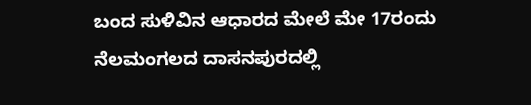ಬಂದ ಸುಳಿವಿನ ಆಧಾರದ ಮೇಲೆ ಮೇ 17ರಂದು ನೆಲಮಂಗಲದ ದಾಸನಪುರದಲ್ಲಿ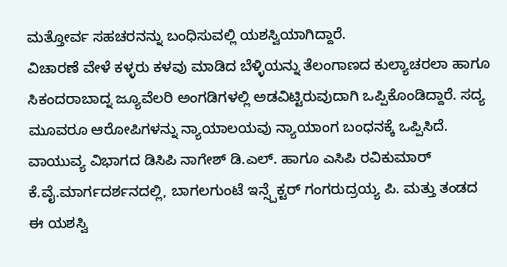ಮತ್ತೋರ್ವ ಸಹಚರನನ್ನು ಬಂಧಿಸುವಲ್ಲಿ ಯಶಸ್ವಿಯಾಗಿದ್ದಾರೆ.
ವಿಚಾರಣೆ ವೇಳೆ ಕಳ್ಳರು ಕಳವು ಮಾಡಿದ ಬೆಳ್ಳಿಯನ್ನು ತೆಲಂಗಾಣದ ಕುಲ್ಯಾಚರಲಾ ಹಾಗೂ ಸಿಕಂದರಾಬಾದ್ನ ಜ್ಯೂವೆಲರಿ ಅಂಗಡಿಗಳಲ್ಲಿ ಅಡವಿಟ್ಟಿರುವುದಾಗಿ ಒಪ್ಪಿಕೊಂಡಿದ್ದಾರೆ. ಸದ್ಯ ಮೂವರೂ ಆರೋಪಿಗಳನ್ನು ನ್ಯಾಯಾಲಯವು ನ್ಯಾಯಾಂಗ ಬಂಧನಕ್ಕೆ ಒಪ್ಪಿಸಿದೆ.
ವಾಯುವ್ಯ ವಿಭಾಗದ ಡಿಸಿಪಿ ನಾಗೇಶ್ ಡಿ.ಎಲ್. ಹಾಗೂ ಎಸಿಪಿ ರವಿಕುಮಾರ್ ಕೆ.ವೈ.ಮಾರ್ಗದರ್ಶನದಲ್ಲಿ, ಬಾಗಲಗುಂಟೆ ಇನ್ಸ್ಪೆಕ್ಟರ್ ಗಂಗರುದ್ರಯ್ಯ ಪಿ. ಮತ್ತು ತಂಡದ ಈ ಯಶಸ್ವಿ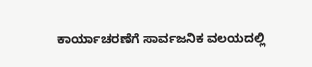ಕಾರ್ಯಾಚರಣೆಗೆ ಸಾರ್ವಜನಿಕ ವಲಯದಲ್ಲಿ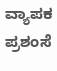ವ್ಯಾಪಕ ಪ್ರಶಂಸೆ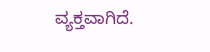ವ್ಯಕ್ತವಾಗಿದೆ.